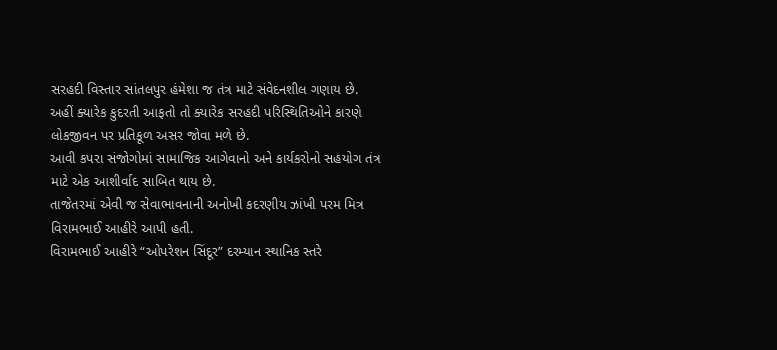સરહદી વિસ્તાર સાંતલપુર હંમેશા જ તંત્ર માટે સંવેદનશીલ ગણાય છે.
અહીં ક્યારેક કુદરતી આફતો તો ક્યારેક સરહદી પરિસ્થિતિઓને કારણે લોકજીવન પર પ્રતિકૂળ અસર જોવા મળે છે.
આવી કપરા સંજોગોમાં સામાજિક આગેવાનો અને કાર્યકરોનો સહયોગ તંત્ર માટે એક આશીર્વાદ સાબિત થાય છે.
તાજેતરમાં એવી જ સેવાભાવનાની અનોખી કદરણીય ઝાંખી પરમ મિત્ર વિરામભાઈ આહીરે આપી હતી.
વિરામભાઈ આહીરે “ઓપરેશન સિંદૂર” દરમ્યાન સ્થાનિક સ્તરે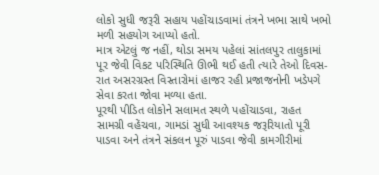લોકો સુધી જરૂરી સહાય પહોંચાડવામાં તંત્રને ખભા સાથે ખભો મળી સહયોગ આપ્યો હતો.
માત્ર એટલું જ નહીં, થોડા સમય પહેલાં સાંતલપુર તાલુકામાં પૂર જેવી વિકટ પરિસ્થિતિ ઊભી થઈ હતી ત્યારે તેઓ દિવસ-રાત અસરગ્રસ્ત વિસ્તારોમાં હાજર રહી પ્રજાજનોની ખડેપગે સેવા કરતા જોવા મળ્યા હતા.
પૂરથી પીડિત લોકોને સલામત સ્થળે પહોંચાડવા, રાહત સામગ્રી વહેંચવા, ગામડાં સુધી આવશ્યક જરૂરિયાતો પૂરી પાડવા અને તંત્રને સંકલન પૂરું પાડવા જેવી કામગીરીમાં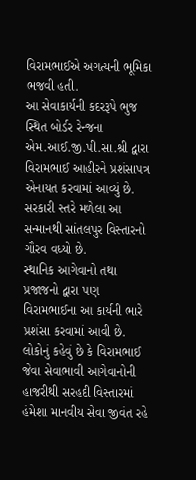વિરામભાઈએ અગત્યની ભૂમિકા ભજવી હતી.
આ સેવાકાર્યની કદરરૂપે ભુજ સ્થિત બોર્ડર રેન્જના એમ.આઈ.જી.પી.સા.શ્રી દ્વારા વિરામભાઈ આહીરને પ્રશંસાપત્ર એનાયત કરવામાં આવ્યું છે.
સરકારી સ્તરે મળેલા આ સન્માનથી સાંતલપુર વિસ્તારનો ગૌરવ વધ્યો છે.
સ્થાનિક આગેવાનો તથા પ્રજાજનો દ્વારા પણ વિરામભાઈના આ કાર્યની ભારે પ્રશંસા કરવામાં આવી છે.
લોકોનું કહેવું છે કે વિરામભાઈ જેવા સેવાભાવી આગેવાનોની હાજરીથી સરહદી વિસ્તારમાં હંમેશા માનવીય સેવા જીવંત રહે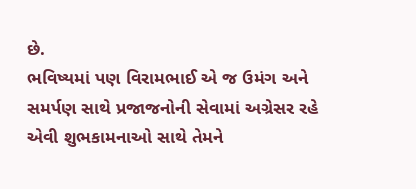છે.
ભવિષ્યમાં પણ વિરામભાઈ એ જ ઉમંગ અને સમર્પણ સાથે પ્રજાજનોની સેવામાં અગ્રેસર રહે એવી શુભકામનાઓ સાથે તેમને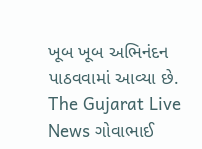ખૂબ ખૂબ અભિનંદન પાઠવવામાં આવ્યા છે.
The Gujarat Live News ગોવાભાઈ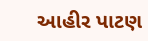આહીર પાટણ